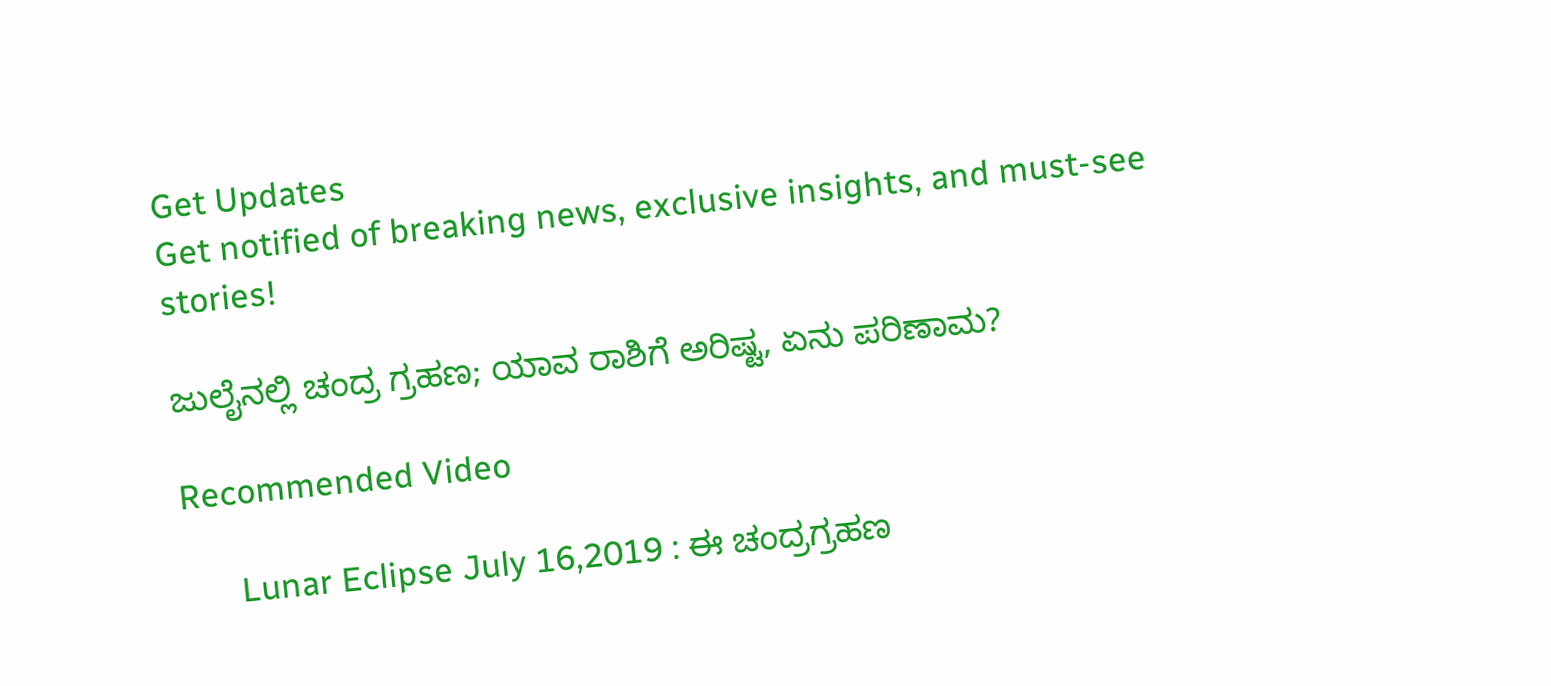Get Updates
Get notified of breaking news, exclusive insights, and must-see stories!

ಜುಲೈನಲ್ಲಿ ಚಂದ್ರ ಗ್ರಹಣ; ಯಾವ ರಾಶಿಗೆ ಅರಿಷ್ಟ, ಏನು ಪರಿಣಾಮ?

Recommended Video

      Lunar Eclipse July 16,2019 : ಈ ಚಂದ್ರಗ್ರಹಣ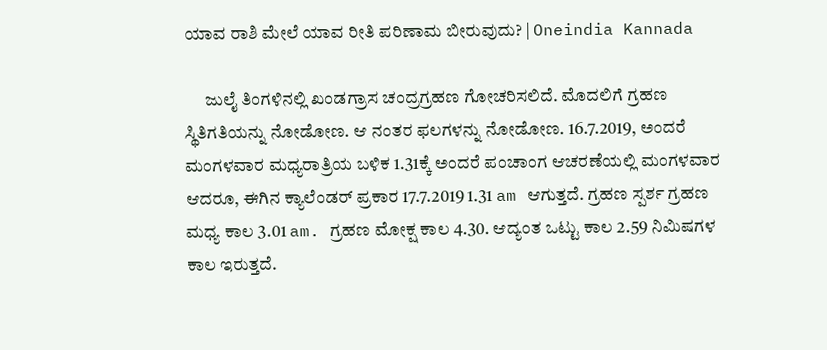ಯಾವ ರಾಶಿ ಮೇಲೆ ಯಾವ ರೀತಿ ಪರಿಣಾಮ ಬೀರುವುದು? | Oneindia Kannada

      ಜುಲೈ ತಿಂಗಳಿನಲ್ಲಿ ಖಂಡಗ್ರಾಸ ಚಂದ್ರಗ್ರಹಣ ಗೋಚರಿಸಲಿದೆ. ಮೊದಲಿಗೆ ಗ್ರಹಣ ಸ್ಥಿತಿಗತಿಯನ್ನು ನೋಡೋಣ. ಆ ನಂತರ ಫಲಗಳನ್ನು ನೋಡೋಣ. 16.7.2019, ಅಂದರೆ ಮಂಗಳವಾರ ಮಧ್ಯರಾತ್ರಿಯ ಬಳಿಕ 1.31ಕ್ಕೆ ಅಂದರೆ ಪಂಚಾಂಗ ಆಚರಣೆಯಲ್ಲಿ ಮಂಗಳವಾರ ಆದರೂ, ಈಗಿನ ಕ್ಯಾಲೆಂಡರ್ ಪ್ರಕಾರ 17.7.2019 1.31 am ಆಗುತ್ತದೆ. ಗ್ರಹಣ ಸ್ಪರ್ಶ ಗ್ರಹಣ ಮಧ್ಯ ಕಾಲ 3.01 am. ಗ್ರಹಣ ಮೋಕ್ಷ ಕಾಲ 4.30. ಆದ್ಯಂತ ಒಟ್ಟು ಕಾಲ 2.59 ನಿಮಿಷಗಳ ಕಾಲ ಇರುತ್ತದೆ.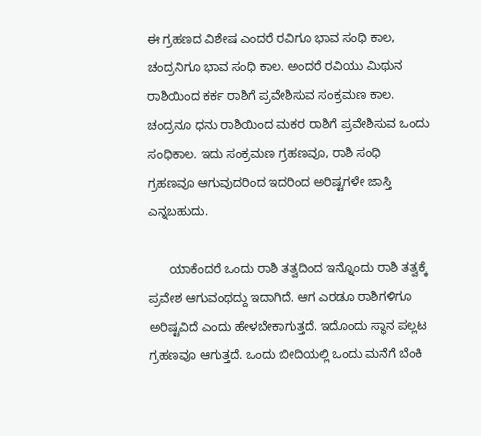ಈ ಗ್ರಹಣದ ವಿಶೇಷ ಎಂದರೆ ರವಿಗೂ ಭಾವ ಸಂಧಿ ಕಾಲ, ಚಂದ್ರನಿಗೂ ಭಾವ ಸಂಧಿ ಕಾಲ. ಅಂದರೆ ರವಿಯು ಮಿಥುನ ರಾಶಿಯಿಂದ ಕರ್ಕ ರಾಶಿಗೆ ಪ್ರವೇಶಿಸುವ ಸಂಕ್ರಮಣ ಕಾಲ. ಚಂದ್ರನೂ ಧನು ರಾಶಿಯಿಂದ ಮಕರ ರಾಶಿಗೆ ಪ್ರವೇಶಿಸುವ ಒಂದು ಸಂಧಿಕಾಲ. ಇದು ಸಂಕ್ರಮಣ ಗ್ರಹಣವೂ, ರಾಶಿ ಸಂಧಿ ಗ್ರಹಣವೂ ಆಗುವುದರಿಂದ ಇದರಿಂದ ಅರಿಷ್ಟಗಳೇ ಜಾಸ್ತಿ ಎನ್ನಬಹುದು.

      ಯಾಕೆಂದರೆ ಒಂದು ರಾಶಿ ತತ್ವದಿಂದ ಇನ್ನೊಂದು ರಾಶಿ ತತ್ವಕ್ಕೆ ಪ್ರವೇಶ ಆಗುವಂಥದ್ದು ಇದಾಗಿದೆ. ಆಗ ಎರಡೂ ರಾಶಿಗಳಿಗೂ ಅರಿಷ್ಟವಿದೆ ಎಂದು ಹೇಳಬೇಕಾಗುತ್ತದೆ. ಇದೊಂದು ಸ್ಥಾನ ಪಲ್ಲಟ ಗ್ರಹಣವೂ ಆಗುತ್ತದೆ. ಒಂದು ಬೀದಿಯಲ್ಲಿ ಒಂದು ಮನೆಗೆ ಬೆಂಕಿ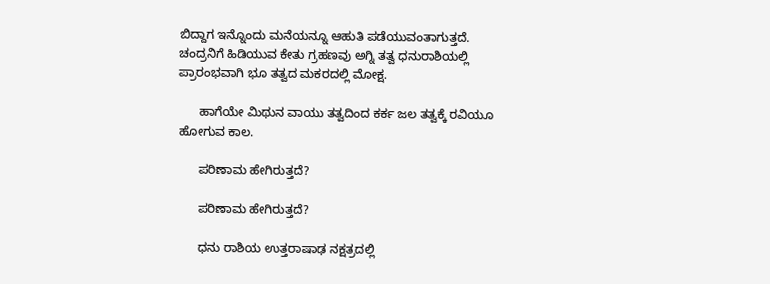ಬಿದ್ದಾಗ ಇನ್ನೊಂದು ಮನೆಯನ್ನೂ ಆಹುತಿ ಪಡೆಯುವಂತಾಗುತ್ತದೆ. ಚಂದ್ರನಿಗೆ ಹಿಡಿಯುವ ಕೇತು ಗ್ರಹಣವು ಅಗ್ನಿ ತತ್ವ ಧನುರಾಶಿಯಲ್ಲಿ ಪ್ರಾರಂಭವಾಗಿ ಭೂ ತತ್ವದ ಮಕರದಲ್ಲಿ ಮೋಕ್ಷ.

      ಹಾಗೆಯೇ ಮಿಥುನ ವಾಯು ತತ್ವದಿಂದ ಕರ್ಕ ಜಲ ತತ್ವಕ್ಕೆ ರವಿಯೂ ಹೋಗುವ ಕಾಲ.

      ಪರಿಣಾಮ ಹೇಗಿರುತ್ತದೆ?

      ಪರಿಣಾಮ ಹೇಗಿರುತ್ತದೆ?

      ಧನು ರಾಶಿಯ ಉತ್ತರಾಷಾಢ ನಕ್ಷತ್ರದಲ್ಲಿ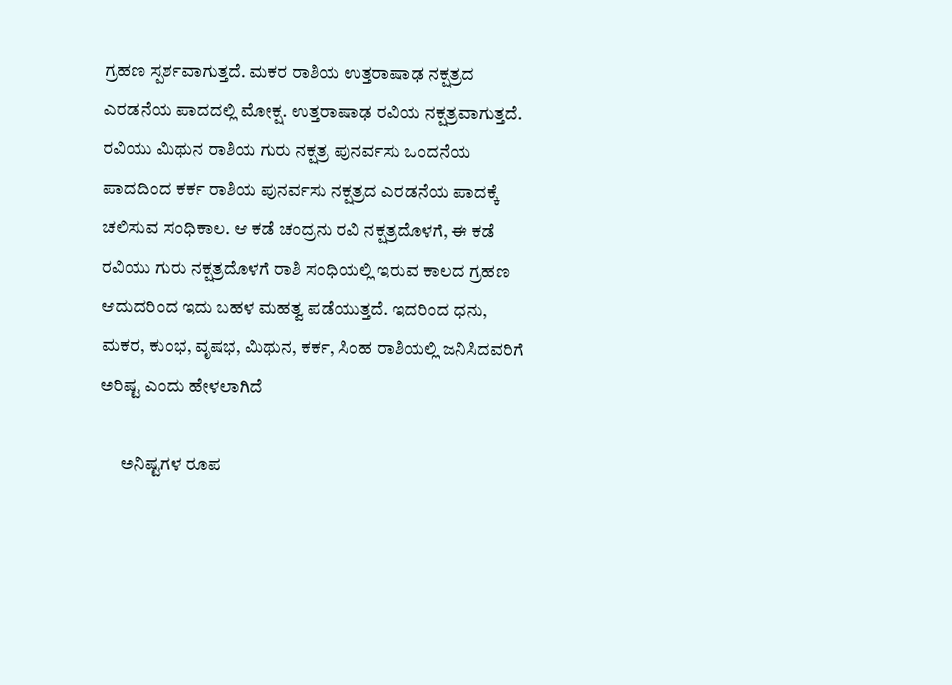ಗ್ರಹಣ ಸ್ಪರ್ಶವಾಗುತ್ತದೆ. ಮಕರ ರಾಶಿಯ ಉತ್ತರಾಷಾಢ ನಕ್ಷತ್ರದ ಎರಡನೆಯ ಪಾದದಲ್ಲಿ ಮೋಕ್ಷ. ಉತ್ತರಾಷಾಢ ರವಿಯ ನಕ್ಷತ್ರವಾಗುತ್ತದೆ. ರವಿಯು ಮಿಥುನ ರಾಶಿಯ ಗುರು ನಕ್ಷತ್ರ ಪುನರ್ವಸು ಒಂದನೆಯ ಪಾದದಿಂದ ಕರ್ಕ ರಾಶಿಯ ಪುನರ್ವಸು ನಕ್ಷತ್ರದ ಎರಡನೆಯ ಪಾದಕ್ಕೆ ಚಲಿಸುವ ಸಂಧಿಕಾಲ. ಆ ಕಡೆ ಚಂದ್ರನು ರವಿ ನಕ್ಷತ್ರದೊಳಗೆ, ಈ ಕಡೆ ರವಿಯು ಗುರು ನಕ್ಷತ್ರದೊಳಗೆ ರಾಶಿ ಸಂಧಿಯಲ್ಲಿ ಇರುವ ಕಾಲದ ಗ್ರಹಣ ಆದುದರಿಂದ ಇದು ಬಹಳ ಮಹತ್ವ ಪಡೆಯುತ್ತದೆ. ಇದರಿಂದ ಧನು, ಮಕರ, ಕುಂಭ, ವೃಷಭ, ಮಿಥುನ, ಕರ್ಕ, ಸಿಂಹ ರಾಶಿಯಲ್ಲಿ ಜನಿಸಿದವರಿಗೆ ಅರಿಷ್ಟ ಎಂದು ಹೇಳಲಾಗಿದೆ

      ಅನಿಷ್ಟಗಳ ರೂಪ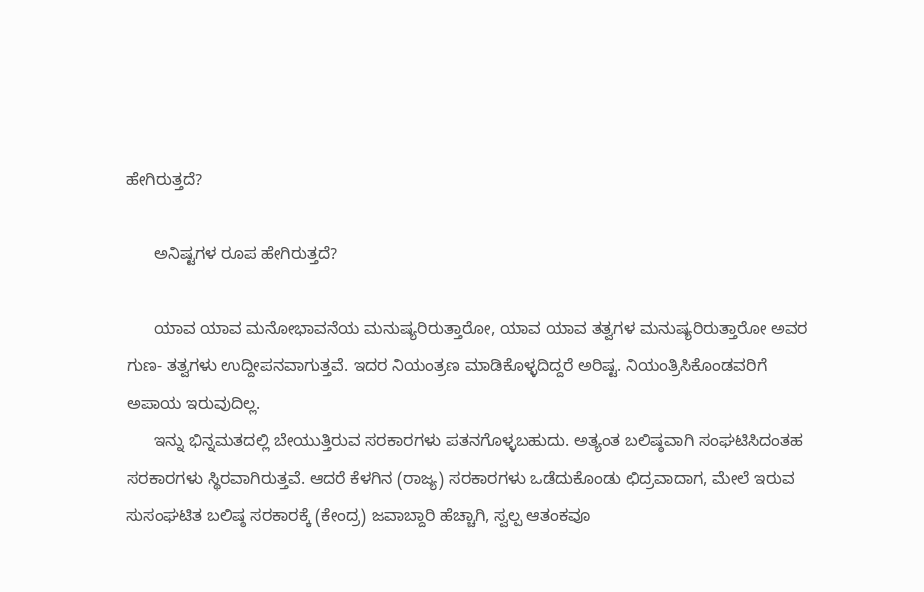ಹೇಗಿರುತ್ತದೆ?

      ಅನಿಷ್ಟಗಳ ರೂಪ ಹೇಗಿರುತ್ತದೆ?

      ಯಾವ ಯಾವ ಮನೋಭಾವನೆಯ ಮನುಷ್ಯರಿರುತ್ತಾರೋ, ಯಾವ ಯಾವ ತತ್ವಗಳ ಮನುಷ್ಯರಿರುತ್ತಾರೋ ಅವರ ಗುಣ- ತತ್ವಗಳು ಉದ್ದೀಪನವಾಗುತ್ತವೆ. ಇದರ ನಿಯಂತ್ರಣ ಮಾಡಿಕೊಳ್ಳದಿದ್ದರೆ ಅರಿಷ್ಟ. ನಿಯಂತ್ರಿಸಿಕೊಂಡವರಿಗೆ ಅಪಾಯ ಇರುವುದಿಲ್ಲ.
      ಇನ್ನು ಭಿನ್ನಮತದಲ್ಲಿ ಬೇಯುತ್ತಿರುವ ಸರಕಾರಗಳು ಪತನಗೊಳ್ಳಬಹುದು. ಅತ್ಯಂತ ಬಲಿಷ್ಠವಾಗಿ ಸಂಘಟಿಸಿದಂತಹ ಸರಕಾರಗಳು ಸ್ಥಿರವಾಗಿರುತ್ತವೆ. ಆದರೆ ಕೆಳಗಿನ (ರಾಜ್ಯ) ಸರಕಾರಗಳು ಒಡೆದುಕೊಂಡು ಛಿದ್ರವಾದಾಗ, ಮೇಲೆ ಇರುವ ಸುಸಂಘಟಿತ ಬಲಿಷ್ಠ ಸರಕಾರಕ್ಕೆ (ಕೇಂದ್ರ) ಜವಾಬ್ದಾರಿ ಹೆಚ್ಚಾಗಿ, ಸ್ವಲ್ಪ ಆತಂಕವೂ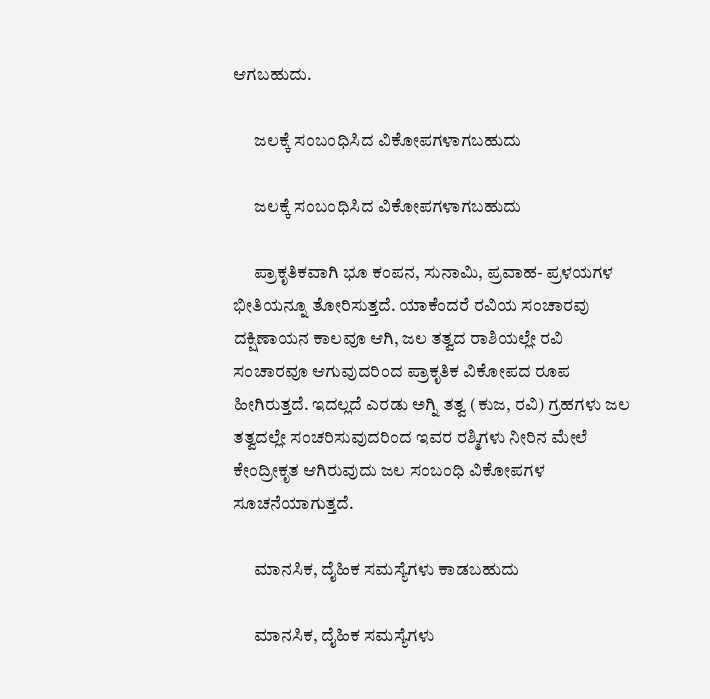ಆಗಬಹುದು.

      ಜಲಕ್ಕೆ ಸಂಬಂಧಿಸಿದ ವಿಕೋಪಗಳಾಗಬಹುದು

      ಜಲಕ್ಕೆ ಸಂಬಂಧಿಸಿದ ವಿಕೋಪಗಳಾಗಬಹುದು

      ಪ್ರಾಕೃತಿಕವಾಗಿ ಭೂ ಕಂಪನ, ಸುನಾಮಿ, ಪ್ರವಾಹ- ಪ್ರಳಯಗಳ ಭೀತಿಯನ್ನೂ ತೋರಿಸುತ್ತದೆ. ಯಾಕೆಂದರೆ ರವಿಯ ಸಂಚಾರವು ದಕ್ಷಿಣಾಯನ ಕಾಲವೂ ಆಗಿ, ಜಲ ತತ್ವದ ರಾಶಿಯಲ್ಲೇ ರವಿ ಸಂಚಾರವೂ ಆಗುವುದರಿಂದ ಪ್ರಾಕೃತಿಕ ವಿಕೋಪದ ರೂಪ ಹೀಗಿರುತ್ತದೆ. ಇದಲ್ಲದೆ ಎರಡು ಅಗ್ನಿ ತತ್ವ (ಕುಜ, ರವಿ) ಗ್ರಹಗಳು ಜಲ ತತ್ವದಲ್ಲೇ ಸಂಚರಿಸುವುದರಿಂದ ಇವರ ರಶ್ಮಿಗಳು ನೀರಿನ ಮೇಲೆ ಕೇಂದ್ರೀಕೃತ ಆಗಿರುವುದು ಜಲ ಸಂಬಂಧಿ ವಿಕೋಪಗಳ ಸೂಚನೆಯಾಗುತ್ತದೆ.

      ಮಾನಸಿಕ, ದೈಹಿಕ ಸಮಸ್ಯೆಗಳು ಕಾಡಬಹುದು

      ಮಾನಸಿಕ, ದೈಹಿಕ ಸಮಸ್ಯೆಗಳು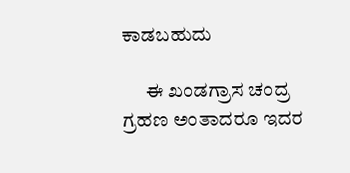ಕಾಡಬಹುದು

      ಈ ಖಂಡಗ್ರಾಸ ಚಂದ್ರ ಗ್ರಹಣ ಅಂತಾದರೂ ಇದರ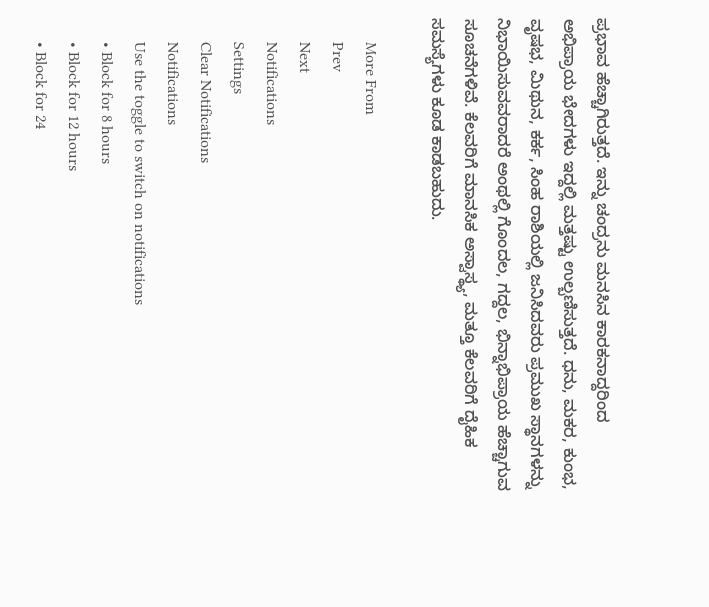ಪ್ರಭಾವ ಹೆಚ್ಚಾಗಿರುತ್ತದೆ. ಇನ್ನು ಚಂದ್ರನು ಮನಸಿನ ಕಾರಕನಾದ್ದರಿಂದ ಅಭಿಪ್ರಾಯ ಭೇದಗಳು ಇದ್ದಲ್ಲಿ ಮತ್ತಷ್ಟು ಉಲ್ಬಣಿಸುತ್ತದೆ. ಧನು, ಮಕರ, ಕುಂಭ, ವೃಷಭ, ಮಿಥುನ, ಕರ್ಕ, ಸಿಂಹ ರಾಶಿಯಲ್ಲಿ ಜನಿಸಿದವರು ಪ್ರಮುಖ ಸ್ಥಾನಗಳನ್ನು ನಿಭಾಯಿಸುವವರಾದರೆ ಅಂಥಲ್ಲಿ ಗೊಂದಲ, ಗದ್ದಲ, ಭಿನ್ನಾಭಿಪ್ರಾಯ ಹೆಚ್ಚಾಗುವ ಸೂಚನೆಗಳಿವೆ. ಕೆಲವರಿಗೆ ಮಾನಸಿಕ ಅಸ್ವಾಸ್ಥ್ಯ, ಮತ್ತೂ ಕೆಲವರಿಗೆ ದೈಹಿಕ ಸಮಸ್ಯೆಗಳು ಕೂಡ ಕಾಡಬಹುದು.

      More From
      Prev
      Next
      Notifications
      Settings
      Clear Notifications
      Notifications
      Use the toggle to switch on notifications
      • Block for 8 hours
      • Block for 12 hours
      • Block for 24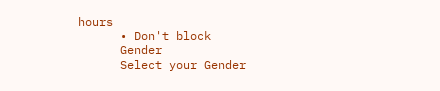hours
      • Don't block
      Gender
      Select your Gender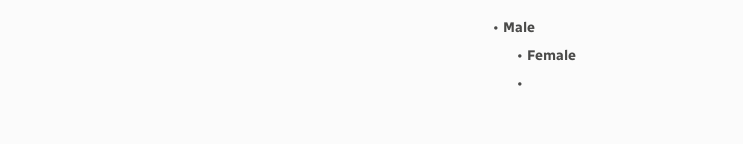• Male
      • Female
      •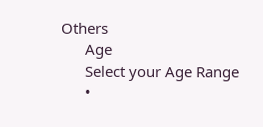Others
      Age
      Select your Age Range
      •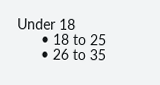Under 18
      • 18 to 25
      • 26 to 35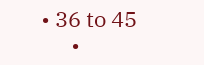• 36 to 45
      •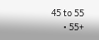45 to 55
      • 55+